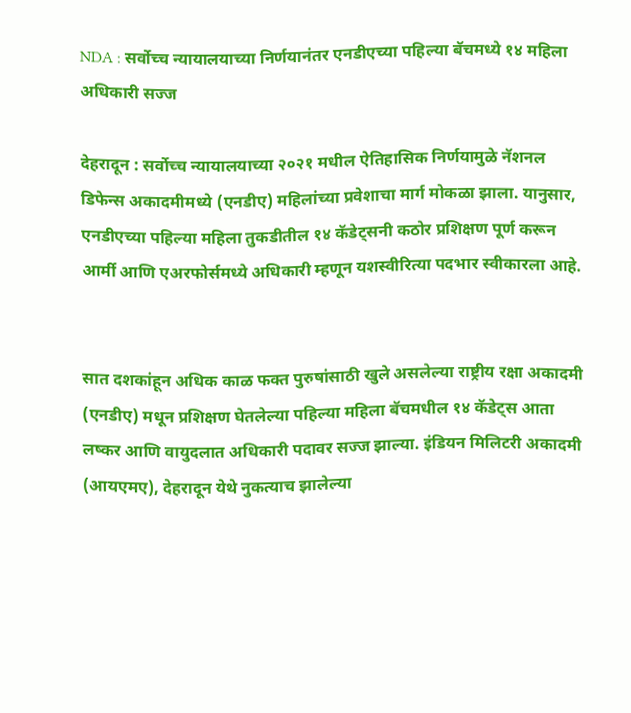NDA : सर्वोच्च न्यायालयाच्या निर्णयानंतर एनडीएच्या पहिल्या बॅचमध्ये १४ महिला अधिकारी सज्ज

देहरादून : सर्वोच्च न्यायालयाच्या २०२१ मधील ऐतिहासिक निर्णयामुळे नॅशनल डिफेन्स अकादमीमध्ये (एनडीए) महिलांच्या प्रवेशाचा मार्ग मोकळा झाला. यानुसार, एनडीएच्या पहिल्या महिला तुकडीतील १४ कॅडेट्सनी कठोर प्रशिक्षण पूर्ण करून आर्मी आणि एअरफोर्समध्ये अधिकारी म्हणून यशस्वीरित्या पदभार स्वीकारला आहे.


सात दशकांहून अधिक काळ फक्त पुरुषांसाठी खुले असलेल्या राष्ट्रीय रक्षा अकादमी (एनडीए) मधून प्रशिक्षण घेतलेल्या पहिल्या महिला बॅचमधील १४ कॅडेट्स आता लष्कर आणि वायुदलात अधिकारी पदावर सज्ज झाल्या. इंडियन मिलिटरी अकादमी (आयएमए), देहरादून येथे नुकत्याच झालेल्या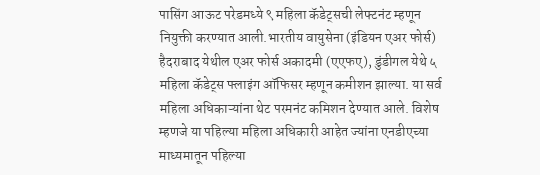पासिंग आऊट परेडमध्ये ९ महिला कॅडेट्सची लेफ्टनंट म्हणून नियुक्ती करण्यात आली.भारतीय वायुसेना (इंडियन एअर फोर्स) हैदराबाद येथील एअर फोर्स अकादमी (एएफए), डुंडीगल येथे ५ महिला कॅडेट्स फ्लाइंग ऑफिसर म्हणून कमीशन झाल्या. या सर्व महिला अधिकाऱ्यांना थेट परमनंट कमिशन देण्यात आले. विशेष म्हणजे या पहिल्या महिला अधिकारी आहेत ज्यांना एनडीएच्या माध्यमातून पहिल्या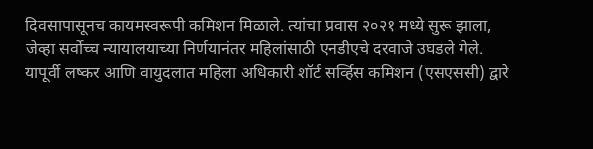दिवसापासूनच कायमस्वरूपी कमिशन मिळाले. त्यांचा प्रवास २०२१ मध्ये सुरू झाला, जेव्हा सर्वोच्च न्यायालयाच्या निर्णयानंतर महिलांसाठी एनडीएचे दरवाजे उघडले गेले. यापूर्वी लष्कर आणि वायुदलात महिला अधिकारी शॉर्ट सर्व्हिस कमिशन (एसएससी) द्वारे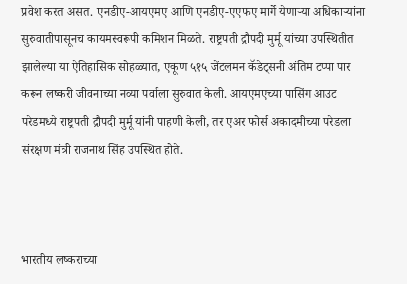प्रवेश करत असत. एनडीए-आयएमए आणि एनडीए-एएफए मार्गे येणाऱ्या अधिकाऱ्यांना सुरुवातीपासूनच कायमस्वरूपी कमिशन मिळते. राष्ट्रपती द्रौपदी मुर्मू यांच्या उपस्थितीत झालेल्या या ऐतिहासिक सोहळ्यात, एकूण ५१५ जेंटलमन कॅडेट्सनी अंतिम टप्पा पार करून लष्करी जीवनाच्या नव्या पर्वाला सुरुवात केली. आयएमएच्या पासिंग आउट परेडमध्ये राष्ट्रपती द्रौपदी मुर्मू यांनी पाहणी केली, तर एअर फोर्स अकादमीच्या परेडला संरक्षण मंत्री राजनाथ सिंह उपस्थित होते.



भारतीय लष्कराच्या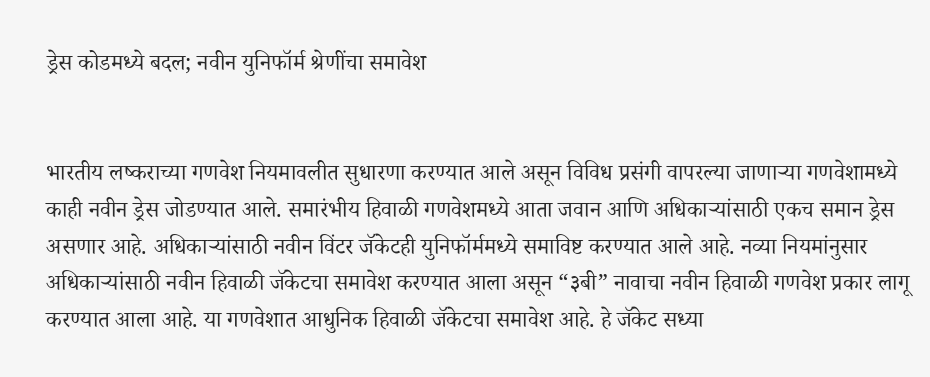ड्रेस कोडमध्ये बदल; नवीन युनिफॉर्म श्रेणींचा समावेश


भारतीय लष्कराच्या गणवेश नियमावलीत सुधारणा करण्यात आले असून विविध प्रसंगी वापरल्या जाणाऱ्या गणवेशामध्ये काही नवीन ड्रेस जोडण्यात आले. समारंभीय हिवाळी गणवेशमध्ये आता जवान आणि अधिकाऱ्यांसाठी एकच समान ड्रेस असणार आहे. अधिकाऱ्यांसाठी नवीन विंटर जॅकेटही युनिफॉर्ममध्ये समाविष्ट करण्यात आले आहे. नव्या नियमांनुसार अधिकाऱ्यांसाठी नवीन हिवाळी जॅकेटचा समावेश करण्यात आला असून “३बी” नावाचा नवीन हिवाळी गणवेश प्रकार लागू करण्यात आला आहे. या गणवेशात आधुनिक हिवाळी जॅकेटचा समावेश आहे. हे जॅकेट सध्या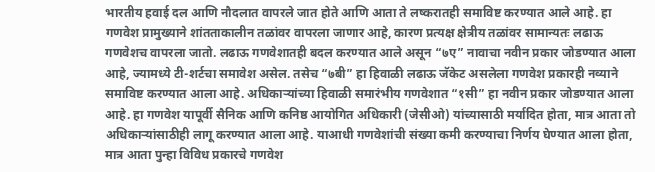भारतीय हवाई दल आणि नौदलात वापरले जात होते आणि आता ते लष्करातही समाविष्ट करण्यात आले आहे. हा गणवेश प्रामुख्याने शांतताकालीन तळांवर वापरला जाणार आहे, कारण प्रत्यक्ष क्षेत्रीय तळांवर सामान्यतः लढाऊ गणवेशच वापरला जातो. लढाऊ गणवेशातही बदल करण्यात आले असून “७ए” नावाचा नवीन प्रकार जोडण्यात आला आहे, ज्यामध्ये टी-शर्टचा समावेश असेल. तसेच “७बी” हा हिवाळी लढाऊ जॅकेट असलेला गणवेश प्रकारही नव्याने समाविष्ट करण्यात आला आहे. अधिकाऱ्यांच्या हिवाळी समारंभीय गणवेशात “१सी” हा नवीन प्रकार जोडण्यात आला आहे. हा गणवेश यापूर्वी सैनिक आणि कनिष्ठ आयोगित अधिकारी (जेसीओ) यांच्यासाठी मर्यादित होता, मात्र आता तो अधिकाऱ्यांसाठीही लागू करण्यात आला आहे. याआधी गणवेशांची संख्या कमी करण्याचा निर्णय घेण्यात आला होता, मात्र आता पुन्हा विविध प्रकारचे गणवेश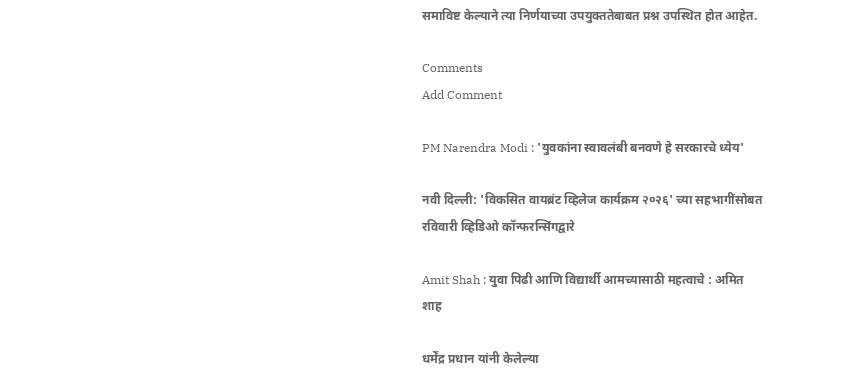समाविष्ट केल्याने त्या निर्णयाच्या उपयुक्ततेबाबत प्रश्न उपस्थित होत आहेत.

Comments
Add Comment

PM Narendra Modi : 'युवकांना स्वावलंबी बनवणे हे सरकारचे ध्येय'

नवी दिल्ली: 'विकसित वायब्रंट व्हिलेज कार्यक्रम २०२६' च्या सहभागींसोबत रविवारी व्हिडिओ कॉन्फरन्सिंगद्वारे

Amit Shah : युवा पिढी आणि विद्यार्थी आमच्यासाठी महत्वाचे : अमित शाह

धर्मेंद्र प्रधान यांनी केलेल्या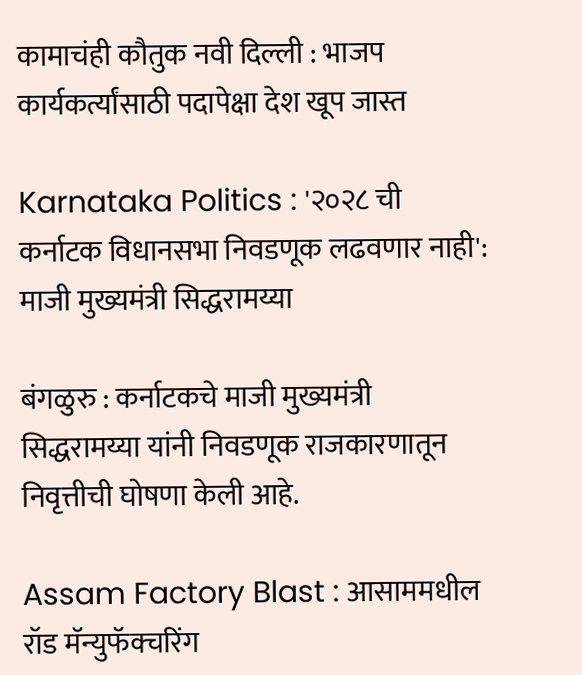कामाचंही कौतुक नवी दिल्ली : भाजप कार्यकर्त्यांसाठी पदापेक्षा देश खूप जास्त

Karnataka Politics : '२०२८ ची कर्नाटक विधानसभा निवडणूक लढवणार नाही': माजी मुख्यमंत्री सिद्धरामय्या

बंगळुरु : कर्नाटकचे माजी मुख्यमंत्री सिद्धरामय्या यांनी निवडणूक राजकारणातून निवृत्तीची घोषणा केली आहे.

Assam Factory Blast : आसाममधील रॉड मॅन्युफॅक्चरिंग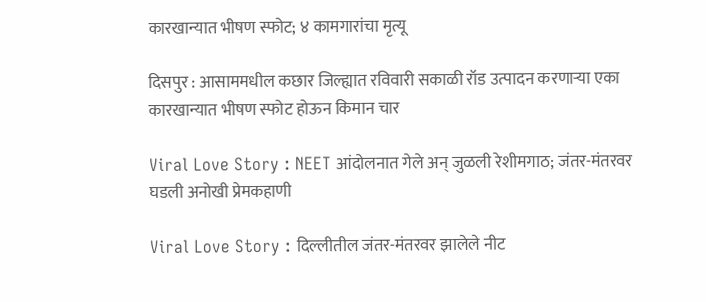कारखान्यात भीषण स्फोट; ४ कामगारांचा मृत्यू

दिसपुर : आसाममधील कछार जिल्ह्यात रविवारी सकाळी रॉड उत्पादन करणाऱ्या एका कारखान्यात भीषण स्फोट होऊन किमान चार

Viral Love Story : NEET आंदोलनात गेले अन् जुळली रेशीमगाठ; जंतर-मंतरवर घडली अनोखी प्रेमकहाणी

Viral Love Story : दिल्लीतील जंतर-मंतरवर झालेले नीट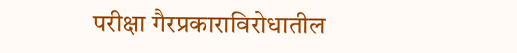परीक्षा गैरप्रकाराविरोधातील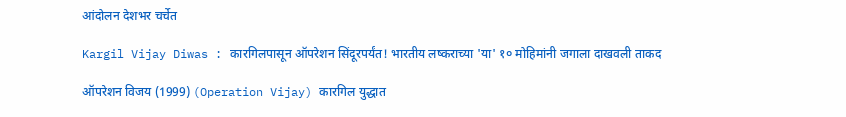आंदोलन देशभर चर्चेत

Kargil Vijay Diwas : कारगिलपासून ऑपरेशन सिंदूरपर्यंत! भारतीय लष्कराच्या 'या' १० मोहिमांनी जगाला दाखवली ताकद

ऑपरेशन विजय (1999) (Operation Vijay) कारगिल युद्धात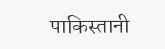पाकिस्तानी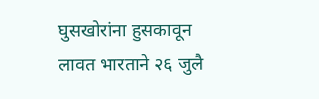घुसखोरांना हुसकावून लावत भारताने २६ जुलै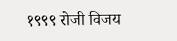१९९९ रोजी विजय